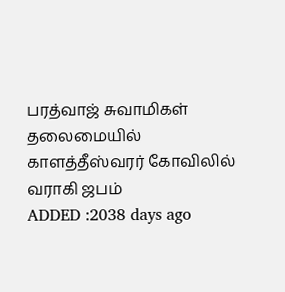பரத்வாஜ் சுவாமிகள் தலைமையில் காளத்தீஸ்வரர் கோவிலில் வராகி ஜபம்
ADDED :2038 days ago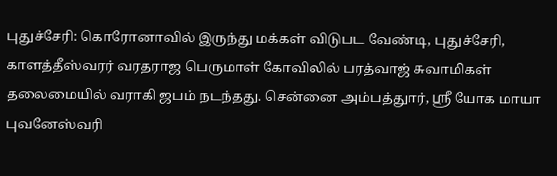புதுச்சேரி: கொரோனாவில் இருந்து மக்கள் விடுபட வேண்டி, புதுச்சேரி, காளத்தீஸ்வரர் வரதராஜ பெருமாள் கோவிலில் பரத்வாஜ் சுவாமிகள் தலைமையில் வராகி ஜபம் நடந்தது. சென்னை அம்பத்துார், ஸ்ரீ யோக மாயா புவனேஸ்வரி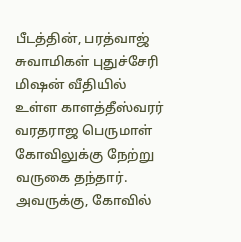பீடத்தின், பரத்வாஜ் சுவாமிகள் புதுச்சேரி மிஷன் வீதியில் உள்ள காளத்தீஸ்வரர் வரதராஜ பெருமாள் கோவிலுக்கு நேற்று வருகை தந்தார். அவருக்கு, கோவில்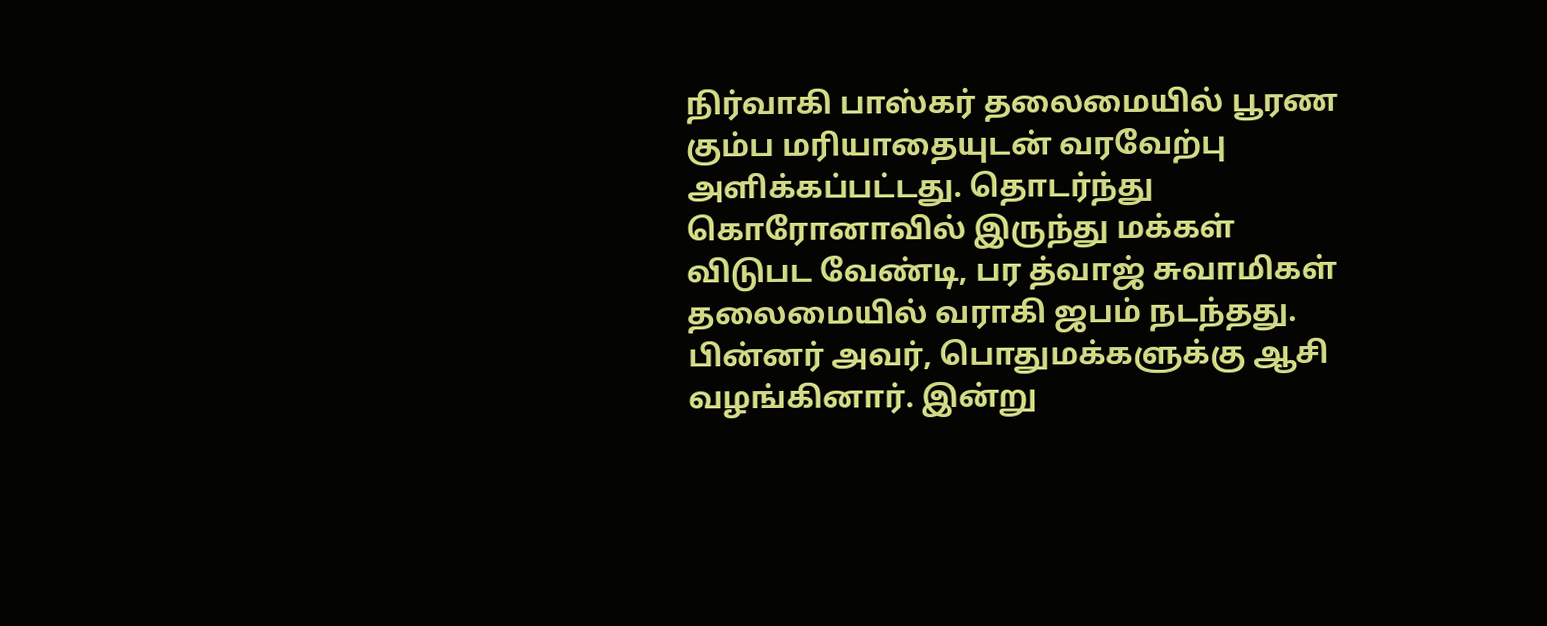நிர்வாகி பாஸ்கர் தலைமையில் பூரண கும்ப மரியாதையுடன் வரவேற்பு அளிக்கப்பட்டது. தொடர்ந்து கொரோனாவில் இருந்து மக்கள் விடுபட வேண்டி, பர த்வாஜ் சுவாமிகள் தலைமையில் வராகி ஜபம் நடந்தது. பின்னர் அவர், பொதுமக்களுக்கு ஆசி வழங்கினார். இன்று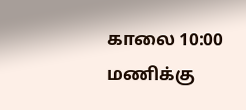காலை 10:00 மணிக்கு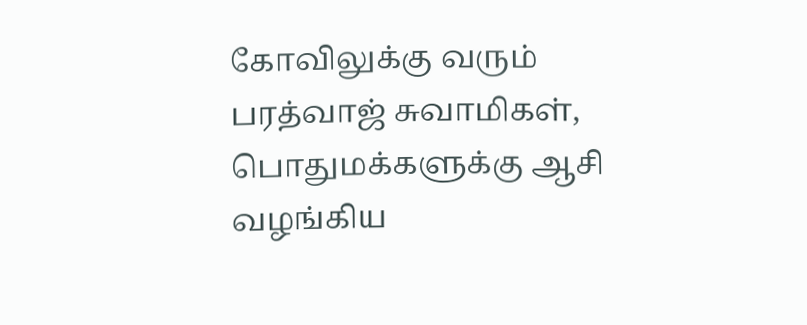கோவிலுக்கு வரும் பரத்வாஜ் சுவாமிகள், பொதுமக்களுக்கு ஆசி வழங்கிய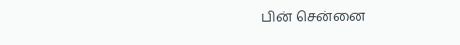பின் சென்னை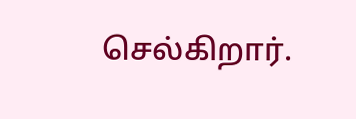செல்கிறார்.